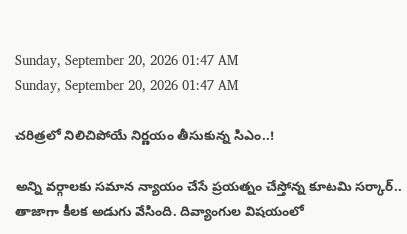Sunday, September 20, 2026 01:47 AM
Sunday, September 20, 2026 01:47 AM

చరిత్రలో నిలిచిపోయే నిర్ణయం తీసుకున్న సిఎం..!

అన్ని వర్గాలకు సమాన న్యాయం చేసే ప్రయత్నం చేస్తోన్న కూటమి సర్కార్.. తాజాగా కీలక అడుగు వేసింది. దివ్యాంగుల విషయంలో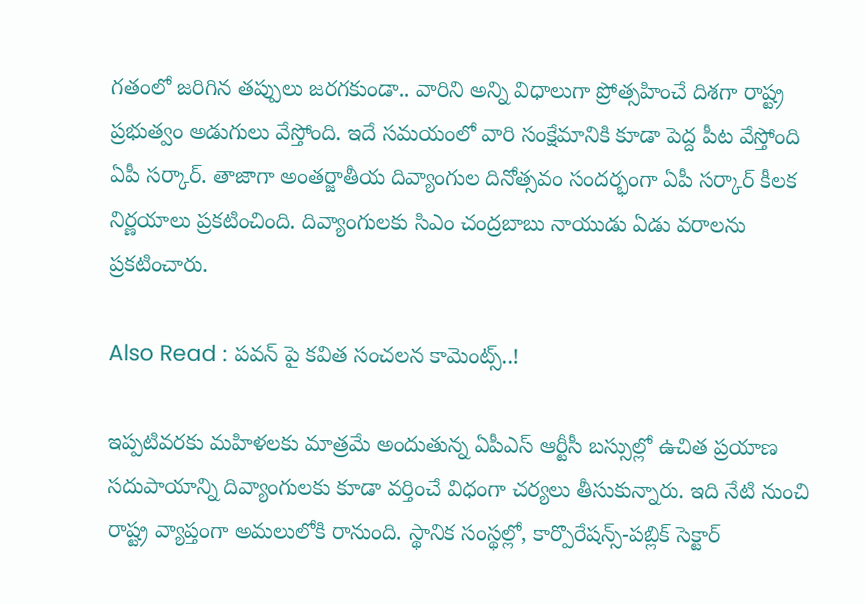గతంలో జరిగిన తప్పులు జరగకుండా.. వారిని అన్ని విధాలుగా ప్రోత్సహించే దిశగా రాష్ట్ర ప్రభుత్వం అడుగులు వేస్తోంది. ఇదే సమయంలో వారి సంక్షేమానికి కూడా పెద్ద పీట వేస్తోంది ఏపీ సర్కార్. తాజాగా అంతర్జాతీయ దివ్యాంగుల దినోత్సవం సందర్భంగా ఏపీ సర్కార్ కీలక నిర్ణయాలు ప్రకటించింది. దివ్యాంగులకు సిఎం చంద్రబాబు నాయుడు ఏడు వరాలను ప్రకటించారు.

Also Read : పవన్ పై కవిత సంచలన కామెంట్స్..!

ఇప్పటివరకు మహిళలకు మాత్రమే అందుతున్న ఏపీఎస్ ఆర్టీసీ బస్సుల్లో ఉచిత ప్రయాణ సదుపాయాన్ని దివ్యాంగులకు కూడా వర్తించే విధంగా చర్యలు తీసుకున్నారు. ఇది నేటి నుంచి రాష్ట్ర వ్యాప్తంగా అమలులోకి రానుంది. స్థానిక సంస్థల్లో, కార్పొరేషన్స్-పబ్లిక్ సెక్టార్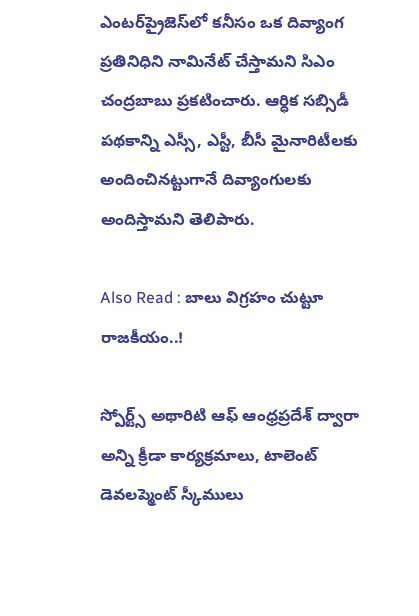ఎంటర్‌ప్రైజెస్‌లో కనీసం ఒక దివ్యాంగ ప్రతినిధిని నామినేట్ చేస్తామని సిఎం చంద్రబాబు ప్రకటించారు. ఆర్ధిక సబ్సిడీ పథకాన్ని ఎస్సీ, ఎస్టీ, బీసీ మైనారిటీలకు అందించినట్టుగానే దివ్యాంగులకు అందిస్తామని తెలిపారు.

Also Read : బాలు విగ్రహం చుట్టూ రాజకీయం..!

స్పోర్ట్స్ అథారిటి ఆఫ్ ఆంధ్రప్రదేశ్ ద్వారా అన్ని క్రీడా కార్యక్రమాలు, టాలెంట్ డెవలప్మెంట్ స్కీములు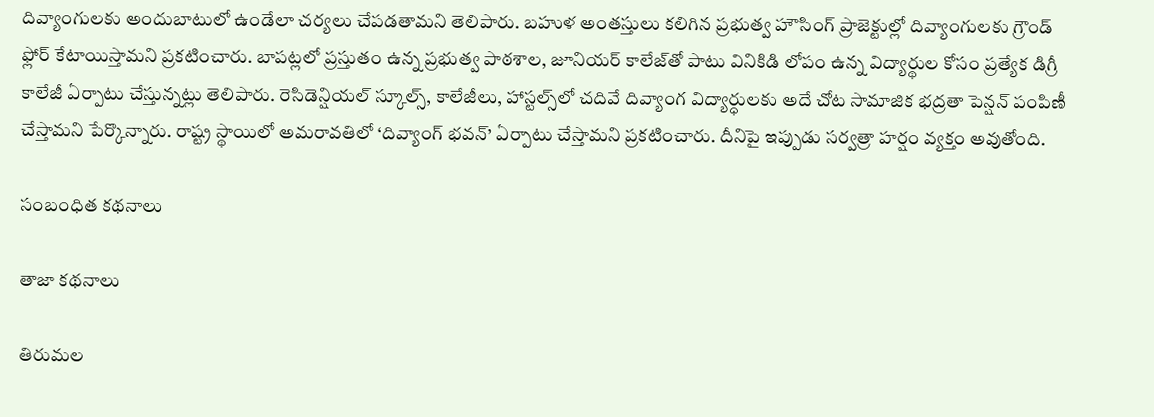దివ్యాంగులకు అందుబాటులో ఉండేలా చర్యలు చేపడతామని తెలిపారు. బహుళ అంతస్తులు కలిగిన ప్రభుత్వ హౌసింగ్ ప్రాజెక్టుల్లో దివ్యాంగులకు గ్రౌండ్ ఫ్లోర్ కేటాయిస్తామని ప్రకటించారు. బాపట్లలో ప్రస్తుతం ఉన్న ప్రభుత్వ పాఠశాల, జూనియర్ కాలేజ్‌తో పాటు వినికిడి లోపం ఉన్న విద్యార్థుల కోసం ప్రత్యేక డిగ్రీ కాలేజీ ఏర్పాటు చేస్తున్నట్లు తెలిపారు. రెసిడెన్షియల్ స్కూల్స్, కాలేజీలు, హాస్టల్స్‌లో చదివే దివ్యాంగ విద్యార్ధులకు అదే చోట సామాజిక భద్రతా పెన్షన్ పంపిణీ చేస్తామని పేర్కొన్నారు. రాష్ట్ర స్థాయిలో అమరావతిలో ‘దివ్యాంగ్ భవన్’ ఏర్పాటు చేస్తామని ప్రకటించారు. దీనిపై ఇప్పుడు సర్వత్రా హర్షం వ్యక్తం అవుతోంది.

సంబంధిత కథనాలు

తాజా కథనాలు

తిరుమల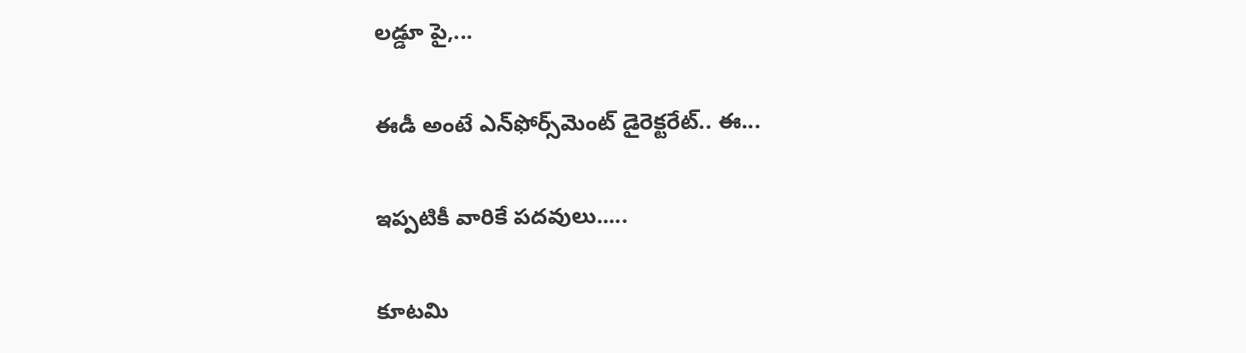లడ్డూ పై,...

ఈడీ అంటే ఎన్‌ఫోర్స్‌మెంట్‌ డైరెక్టరేట్‌.. ఈ...

ఇప్పటికీ వారికే పదవులు.....

కూటమి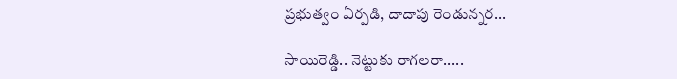ప్రభుత్వం ఏర్పడి, దాదాపు రెండున్నర...

సాయిరెడ్డి.. నెట్టుకు రాగలరా.....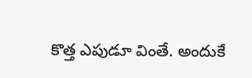కొత్త ఎపుడూ వింతే. అందుకే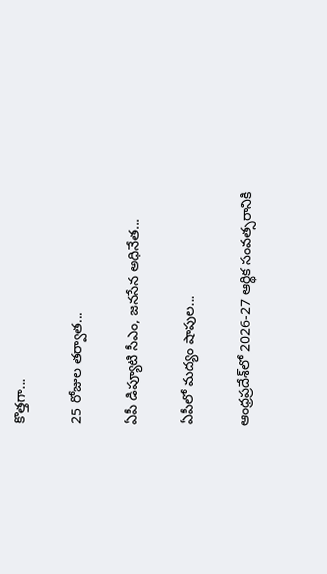కొత్తగా...

25 రోజుల తర్వాత...

ఏపీ డిప్యూటి సీఎం, జనసేన అధినేత...

ఏపీలో మద్యం షాపుల...

ఆంధ్రప్రదేశ్‌లో 2026-27 ఆర్థిక సంవత్సరానికి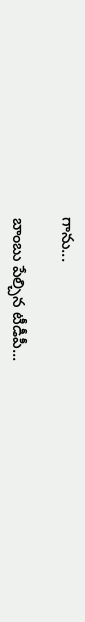గాను...

బాంబు పేల్చిన టీడీపీ...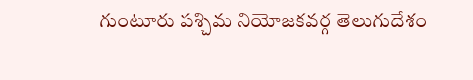గుంటూరు పశ్చిమ నియోజకవర్గ తెలుగుదేశం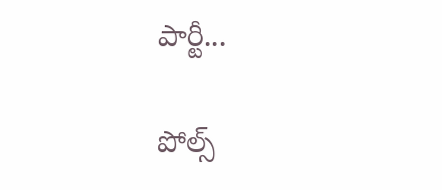పార్టీ...

పోల్స్